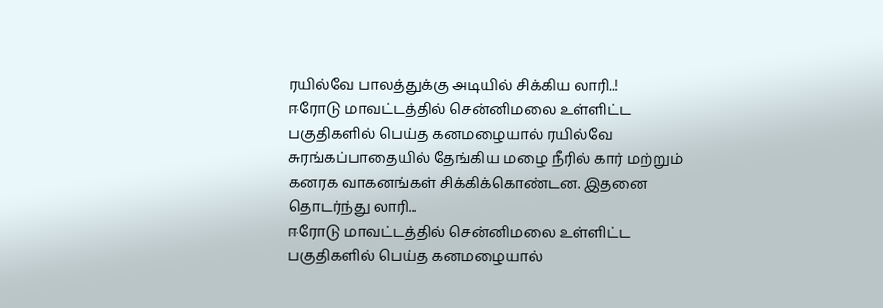ரயில்வே பாலத்துக்கு அடியில் சிக்கிய லாரி..!
ஈரோடு மாவட்டத்தில் சென்னிமலை உள்ளிட்ட பகுதிகளில் பெய்த கனமழையால் ரயில்வே சுரங்கப்பாதையில் தேங்கிய மழை நீரில் கார் மற்றும் கனரக வாகனங்கள் சிக்கிக்கொண்டன. இதனை தொடர்ந்து லாரி...
ஈரோடு மாவட்டத்தில் சென்னிமலை உள்ளிட்ட பகுதிகளில் பெய்த கனமழையால்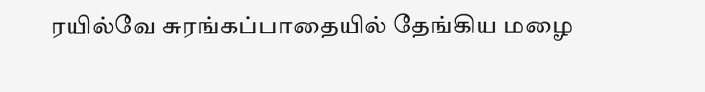ரயில்வே சுரங்கப்பாதையில் தேங்கிய மழை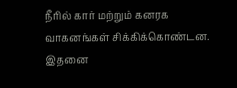நீரில் கார் மற்றும் கனரக வாகனங்கள் சிக்கிக்கொண்டன. இதனை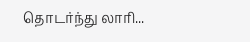தொடர்ந்து லாரி...